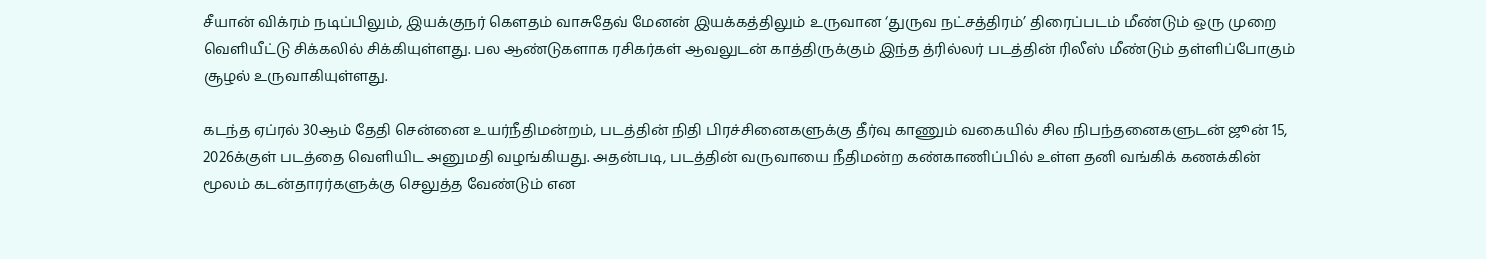சீயான் விக்ரம் நடிப்பிலும், இயக்குநர் கௌதம் வாசுதேவ் மேனன் இயக்கத்திலும் உருவான ‘துருவ நட்சத்திரம்’ திரைப்படம் மீண்டும் ஒரு முறை வெளியீட்டு சிக்கலில் சிக்கியுள்ளது. பல ஆண்டுகளாக ரசிகர்கள் ஆவலுடன் காத்திருக்கும் இந்த த்ரில்லர் படத்தின் ரிலீஸ் மீண்டும் தள்ளிப்போகும் சூழல் உருவாகியுள்ளது.

கடந்த ஏப்ரல் 30ஆம் தேதி சென்னை உயர்நீதிமன்றம், படத்தின் நிதி பிரச்சினைகளுக்கு தீர்வு காணும் வகையில் சில நிபந்தனைகளுடன் ஜூன் 15, 2026க்குள் படத்தை வெளியிட அனுமதி வழங்கியது. அதன்படி, படத்தின் வருவாயை நீதிமன்ற கண்காணிப்பில் உள்ள தனி வங்கிக் கணக்கின் மூலம் கடன்தாரர்களுக்கு செலுத்த வேண்டும் என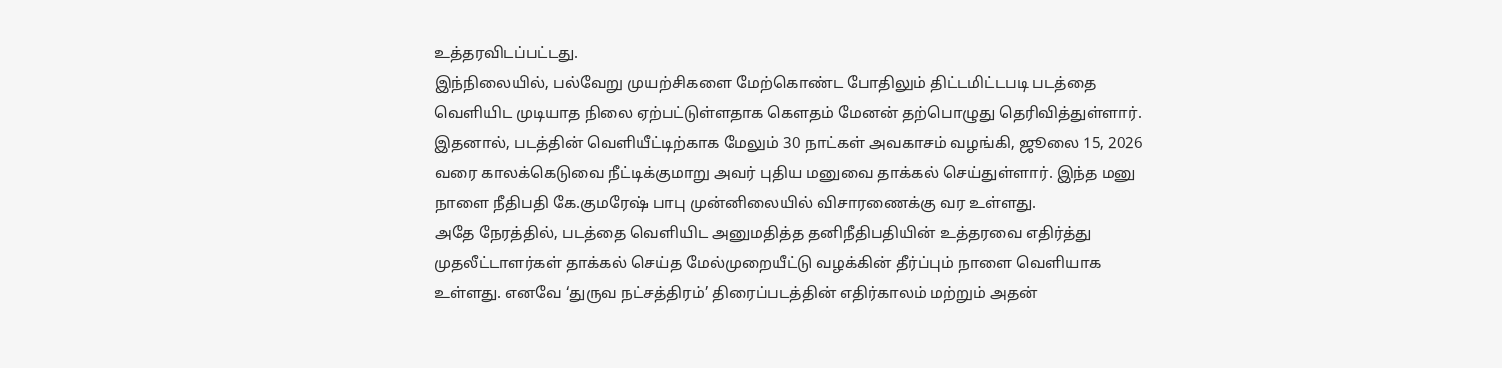உத்தரவிடப்பட்டது.
இந்நிலையில், பல்வேறு முயற்சிகளை மேற்கொண்ட போதிலும் திட்டமிட்டபடி படத்தை வெளியிட முடியாத நிலை ஏற்பட்டுள்ளதாக கௌதம் மேனன் தற்பொழுது தெரிவித்துள்ளார். இதனால், படத்தின் வெளியீட்டிற்காக மேலும் 30 நாட்கள் அவகாசம் வழங்கி, ஜூலை 15, 2026 வரை காலக்கெடுவை நீட்டிக்குமாறு அவர் புதிய மனுவை தாக்கல் செய்துள்ளார். இந்த மனு நாளை நீதிபதி கே.குமரேஷ் பாபு முன்னிலையில் விசாரணைக்கு வர உள்ளது.
அதே நேரத்தில், படத்தை வெளியிட அனுமதித்த தனிநீதிபதியின் உத்தரவை எதிர்த்து முதலீட்டாளர்கள் தாக்கல் செய்த மேல்முறையீட்டு வழக்கின் தீர்ப்பும் நாளை வெளியாக உள்ளது. எனவே ‘துருவ நட்சத்திரம்’ திரைப்படத்தின் எதிர்காலம் மற்றும் அதன்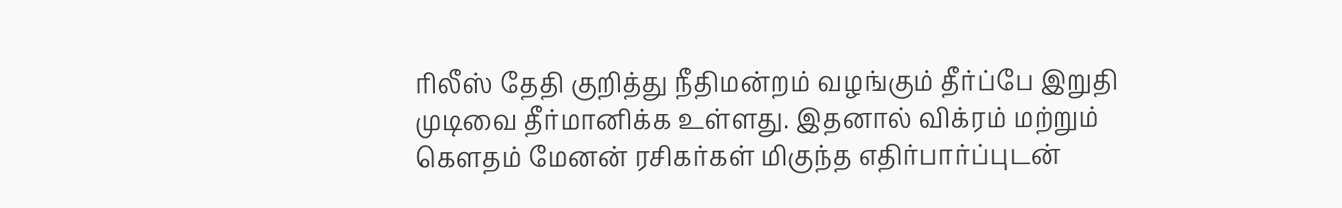ரிலீஸ் தேதி குறித்து நீதிமன்றம் வழங்கும் தீர்ப்பே இறுதி முடிவை தீர்மானிக்க உள்ளது. இதனால் விக்ரம் மற்றும் கௌதம் மேனன் ரசிகர்கள் மிகுந்த எதிர்பார்ப்புடன்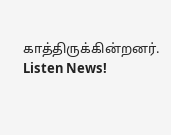காத்திருக்கின்றனர்.
Listen News!